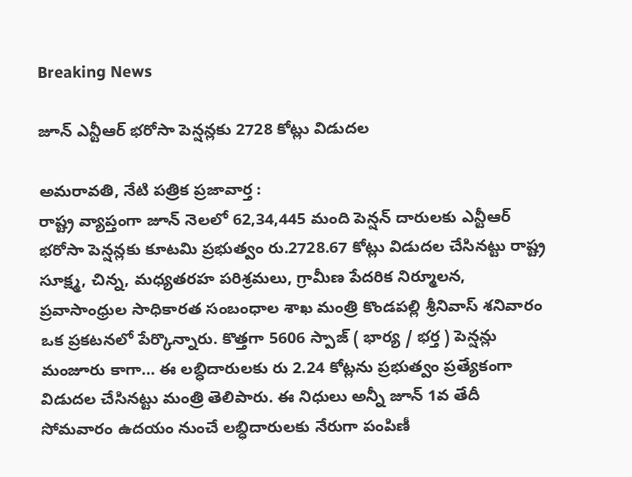Breaking News

జూన్ ఎన్టీఆర్ భ‌రోసా పెన్ష‌న్ల‌కు 2728 కోట్లు విడుద‌ల‌

అమ‌రావ‌తి, నేటి పత్రిక ప్రజావార్త :
రాష్ట్ర వ్యాప్తంగా జూన్ నెలలో 62,34,445 మంది పెన్ష‌న్ దారుల‌కు ఎన్టీఆర్ భ‌రోసా పెన్ష‌న్ల‌కు కూట‌మి ప్ర‌భుత్వం రు.2728.67 కోట్లు విడుద‌ల చేసిన‌ట్టు రాష్ట్ర సూక్ష్మ, చిన్న, మధ్యతరహ పరిశ్రమలు, గ్రామీణ పేదరిక నిర్మూలన, ప్రవాసాంధ్రుల సాధికారత సంబంధాల శాఖ మంత్రి కొండపల్లి శ్రీనివాస్ శ‌నివారం ఒక ప్ర‌క‌ట‌న‌లో పేర్కొన్నారు. కొత్తగా 5606 స్పాజ్ ( భార్య / భ‌ర్త ) పెన్ష‌న్లు మంజూరు కాగా… ఈ ల‌బ్ధిదారుల‌కు రు 2.24 కోట్ల‌ను ప్ర‌భుత్వం ప్ర‌త్యేకంగా విడుద‌ల చేసిన‌ట్టు మంత్రి తెలిపారు. ఈ నిధులు అన్నీ జూన్ 1వ తేదీ సోమ‌వారం ఉద‌యం నుంచే ల‌బ్ధిదారుల‌కు నేరుగా పంపిణీ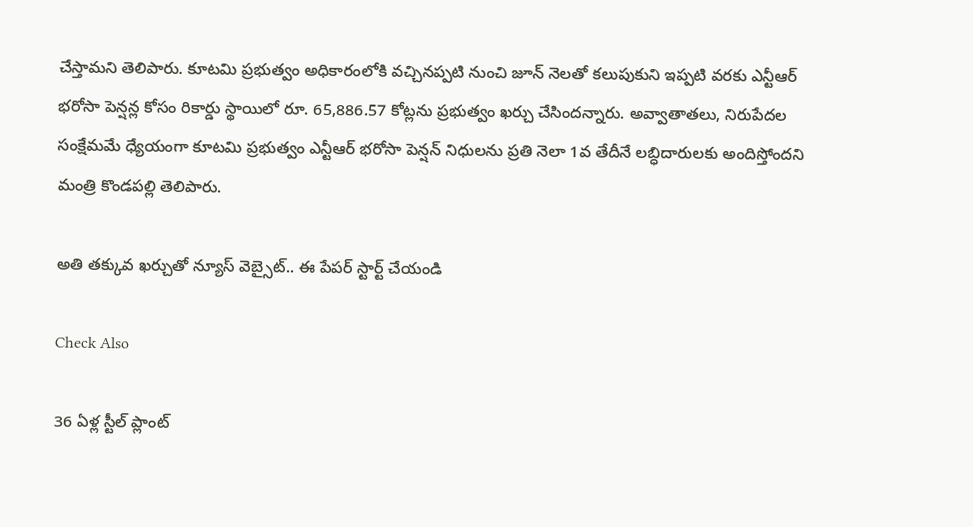చేస్తామ‌ని తెలిపారు. కూట‌మి ప్ర‌భుత్వం అధికారంలోకి వ‌చ్చిన‌ప్ప‌టి నుంచి జూన్ నెలతో క‌లుపుకుని ఇప్ప‌టి వ‌ర‌కు ఎన్టీఆర్ భ‌రోసా పెన్ష‌న్ల కోసం రికార్డు స్థాయిలో రూ. 65,886.57 కోట్లను ప్రభుత్వం ఖర్చు చేసింద‌న్నారు. అవ్వాతాత‌లు, నిరుపేద‌ల సంక్షేమ‌మే ధ్యేయంగా కూట‌మి ప్ర‌భుత్వం ఎన్టీఆర్ భ‌రోసా పెన్షన్ నిధుల‌ను ప్ర‌తి నెలా 1వ తేదీనే ల‌బ్ధిదారుల‌కు అందిస్తోంద‌ని మంత్రి కొండ‌ప‌ల్లి తెలిపారు.

అతి తక్కువ ఖర్చుతో న్యూస్ వెబ్సైట్.. ఈ పేపర్ స్టార్ట్ చేయండి

Check Also

36 ఏళ్ల స్టీల్ ప్లాంట్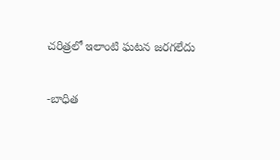చరిత్రలో ఇలాంటి ఘటన జరగలేదు

-బాధిత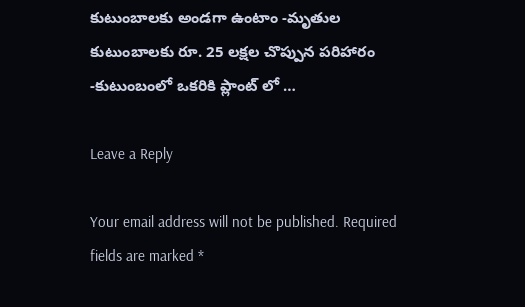కుటుంబాలకు అండగా ఉంటాం -మృతుల కుటుంబాలకు రూ. 25 లక్షల చొప్పున పరిహారం -కుటుంబంలో ఒకరికి ప్లాంట్ లో …

Leave a Reply

Your email address will not be published. Required fields are marked *